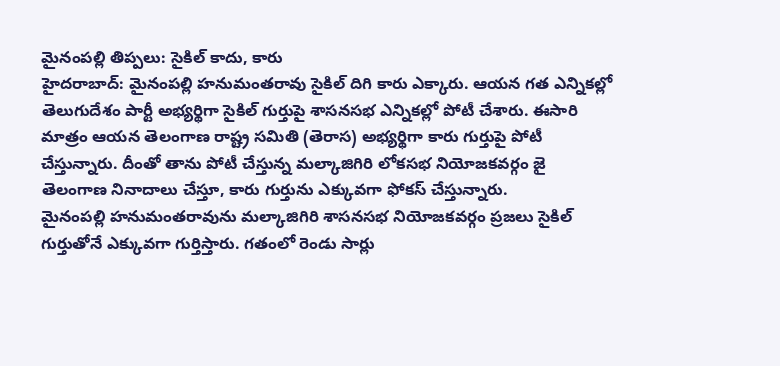మైనంపల్లి తిప్పలు: సైకిల్ కాదు, కారు
హైదరాబాద్: మైనంపల్లి హనుమంతరావు సైకిల్ దిగి కారు ఎక్కారు. ఆయన గత ఎన్నికల్లో తెలుగుదేశం పార్టీ అభ్యర్థిగా సైకిల్ గుర్తుపై శాసనసభ ఎన్నికల్లో పోటీ చేశారు. ఈసారి మాత్రం ఆయన తెలంగాణ రాష్ట్ర సమితి (తెరాస) అభ్యర్థిగా కారు గుర్తుపై పోటీ చేస్తున్నారు. దీంతో తాను పోటీ చేస్తున్న మల్కాజిగిరి లోకసభ నియోజకవర్గం జై తెలంగాణ నినాదాలు చేస్తూ, కారు గుర్తును ఎక్కువగా ఫోకస్ చేస్తున్నారు.
మైనంపల్లి హనుమంతరావును మల్కాజిగిరి శాసనసభ నియోజకవర్గం ప్రజలు సైకిల్ గుర్తుతోనే ఎక్కువగా గుర్తిస్తారు. గతంలో రెండు సార్లు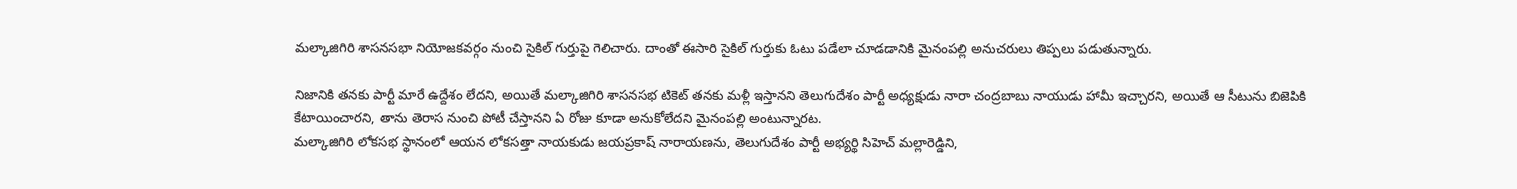మల్కాజిగిరి శాసనసభా నియోజకవర్గం నుంచి సైకిల్ గుర్తుపై గెలిచారు. దాంతో ఈసారి సైకిల్ గుర్తుకు ఓటు పడేలా చూడడానికి మైనంపల్లి అనుచరులు తిప్పలు పడుతున్నారు.

నిజానికి తనకు పార్టీ మారే ఉద్దేశం లేదని, అయితే మల్కాజిగిరి శాసనసభ టికెట్ తనకు మళ్లీ ఇస్తానని తెలుగుదేశం పార్టీ అధ్యక్షుడు నారా చంద్రబాబు నాయుడు హామీ ఇచ్చారని, అయితే ఆ సీటును బిజెపికి కేటాయించారని, తాను తెరాస నుంచి పోటీ చేస్తానని ఏ రోజు కూడా అనుకోలేదని మైనంపల్లి అంటున్నారట.
మల్కాజిగిరి లోకసభ స్థానంలో ఆయన లోకసత్తా నాయకుడు జయప్రకాష్ నారాయణను, తెలుగుదేశం పార్టీ అభ్యర్థి సిహెచ్ మల్లారెడ్డిని,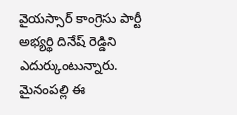వైయస్సార్ కాంగ్రెసు పార్టీ అభ్యర్థి దినేష్ రెడ్డిని ఎదుర్కుంటున్నారు. మైనంపల్లి ఈ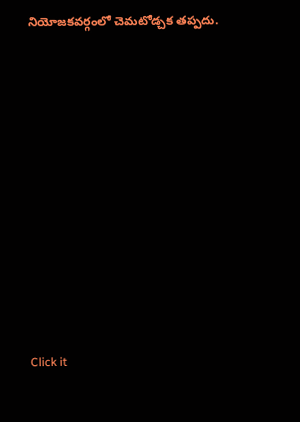నియోజకవర్గంలో చెమటోడ్చక తప్పదు.












Click it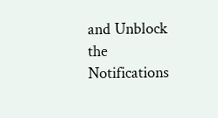and Unblock the Notifications